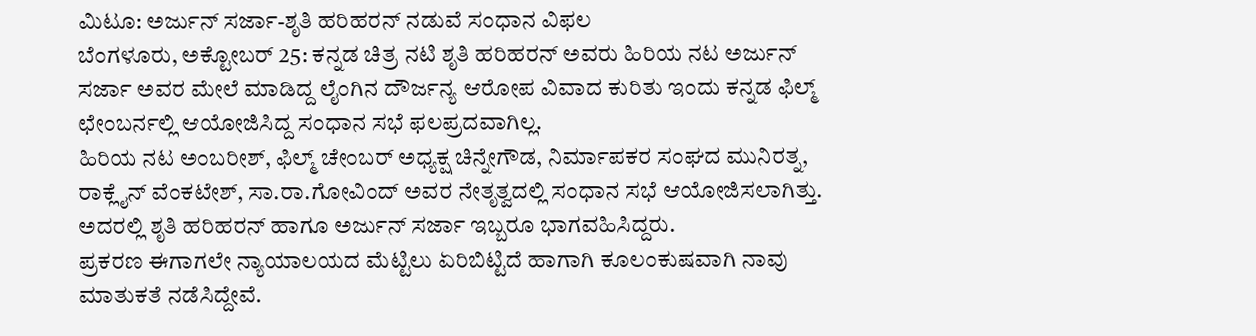ಮಿಟೂ: ಅರ್ಜುನ್ ಸರ್ಜಾ-ಶೃತಿ ಹರಿಹರನ್ ನಡುವೆ ಸಂಧಾನ ವಿಫಲ
ಬೆಂಗಳೂರು, ಅಕ್ಟೋಬರ್ 25: ಕನ್ನಡ ಚಿತ್ರ ನಟಿ ಶೃತಿ ಹರಿಹರನ್ ಅವರು ಹಿರಿಯ ನಟ ಅರ್ಜುನ್ ಸರ್ಜಾ ಅವರ ಮೇಲೆ ಮಾಡಿದ್ದ ಲೈಂಗಿನ ದೌರ್ಜನ್ಯ ಆರೋಪ ವಿವಾದ ಕುರಿತು ಇಂದು ಕನ್ನಡ ಫಿಲ್ಮ್ ಛೇಂಬರ್ನಲ್ಲಿ ಆಯೋಜಿಸಿದ್ದ ಸಂಧಾನ ಸಭೆ ಫಲಪ್ರದವಾಗಿಲ್ಲ.
ಹಿರಿಯ ನಟ ಅಂಬರೀಶ್, ಫಿಲ್ಮ್ ಚೇಂಬರ್ ಅಧ್ಯಕ್ಷ ಚಿನ್ನೇಗೌಡ, ನಿರ್ಮಾಪಕರ ಸಂಘದ ಮುನಿರತ್ನ, ರಾಕ್ಲೈನ್ ವೆಂಕಟೇಶ್, ಸಾ.ರಾ.ಗೋವಿಂದ್ ಅವರ ನೇತೃತ್ವದಲ್ಲಿ ಸಂಧಾನ ಸಭೆ ಆಯೋಜಿಸಲಾಗಿತ್ತು. ಅದರಲ್ಲಿ ಶೃತಿ ಹರಿಹರನ್ ಹಾಗೂ ಅರ್ಜುನ್ ಸರ್ಜಾ ಇಬ್ಬರೂ ಭಾಗವಹಿಸಿದ್ದರು.
ಪ್ರಕರಣ ಈಗಾಗಲೇ ನ್ಯಾಯಾಲಯದ ಮೆಟ್ಟಿಲು ಏರಿಬಿಟ್ಟಿದೆ ಹಾಗಾಗಿ ಕೂಲಂಕುಷವಾಗಿ ನಾವು ಮಾತುಕತೆ ನಡೆಸಿದ್ದೇವೆ.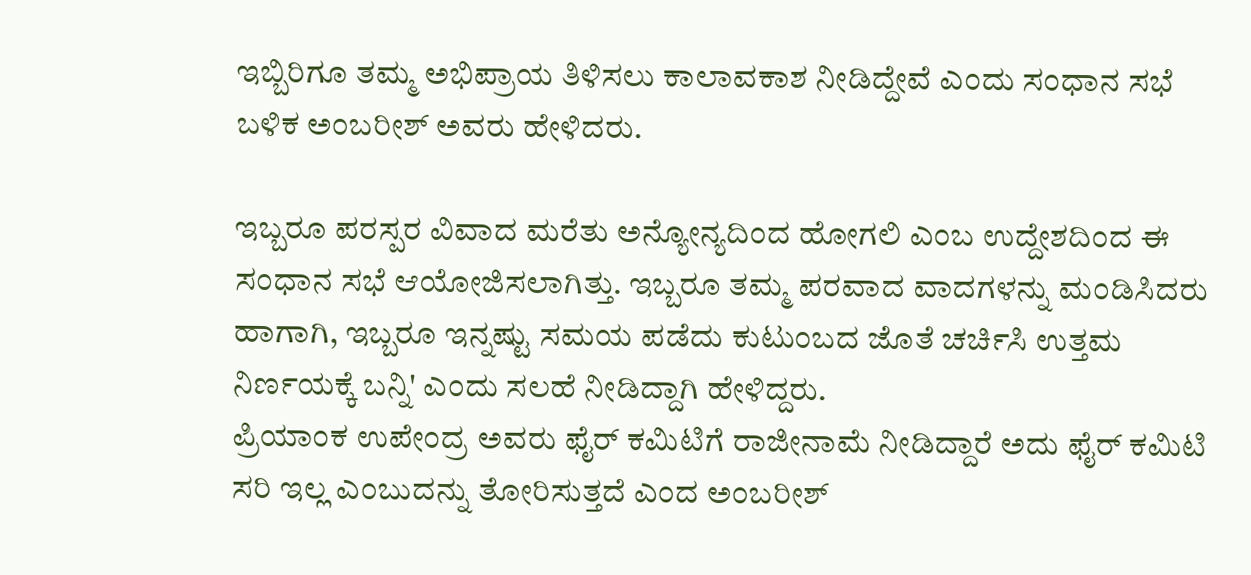ಇಬ್ಬಿರಿಗೂ ತಮ್ಮ ಅಭಿಪ್ರಾಯ ತಿಳಿಸಲು ಕಾಲಾವಕಾಶ ನೀಡಿದ್ದೇವೆ ಎಂದು ಸಂಧಾನ ಸಭೆ ಬಳಿಕ ಅಂಬರೀಶ್ ಅವರು ಹೇಳಿದರು.

ಇಬ್ಬರೂ ಪರಸ್ಪರ ವಿವಾದ ಮರೆತು ಅನ್ಯೋನ್ಯದಿಂದ ಹೋಗಲಿ ಎಂಬ ಉದ್ದೇಶದಿಂದ ಈ ಸಂಧಾನ ಸಭೆ ಆಯೋಜಿಸಲಾಗಿತ್ತು. ಇಬ್ಬರೂ ತಮ್ಮ ಪರವಾದ ವಾದಗಳನ್ನು ಮಂಡಿಸಿದರು ಹಾಗಾಗಿ, ಇಬ್ಬರೂ ಇನ್ನಷ್ಟು ಸಮಯ ಪಡೆದು ಕುಟುಂಬದ ಜೊತೆ ಚರ್ಚಿಸಿ ಉತ್ತಮ ನಿರ್ಣಯಕ್ಕೆ ಬನ್ನಿ' ಎಂದು ಸಲಹೆ ನೀಡಿದ್ದಾಗಿ ಹೇಳಿದ್ದರು.
ಪ್ರಿಯಾಂಕ ಉಪೇಂದ್ರ ಅವರು ಫೈರ್ ಕಮಿಟಿಗೆ ರಾಜೀನಾಮೆ ನೀಡಿದ್ದಾರೆ ಅದು ಫೈರ್ ಕಮಿಟಿ ಸರಿ ಇಲ್ಲ ಎಂಬುದನ್ನು ತೋರಿಸುತ್ತದೆ ಎಂದ ಅಂಬರೀಶ್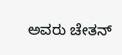ಅವರು ಚೇತನ್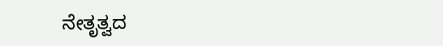ನೇತೃತ್ವದ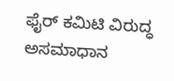ಫೈರ್ ಕಮಿಟಿ ವಿರುದ್ಧ ಅಸಮಾಧಾನ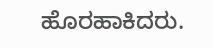ಹೊರಹಾಕಿದರು.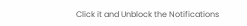Click it and Unblock the Notifications